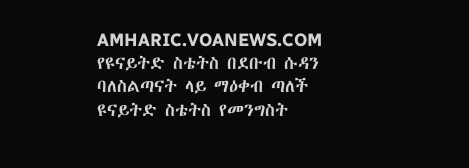AMHARIC.VOANEWS.COM
የዩናይትድ ስቴትስ በደቡብ ሱዳን ባለስልጣናት ላይ ማዕቀብ ጣለች
ዩናይትድ ስቴትስ የመንግስት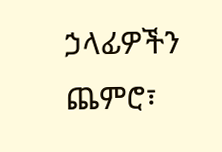ኃላፊዎችን ጨምሮ፣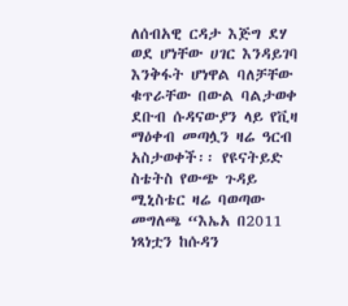ለሰብአዊ ርዳታ እጅግ ደሃ ወደ ሆነቸው ሀገር እንዳይገባ እንቅፋት ሆነዋል ባለቻቸው ቁጥራቸው በውል ባልታወቀ ደቡብ ሱዳናውያን ላይ የቪዛ ማዕቀብ መጣሏን ዛሬ ዓርብ አስታወቀች፡፡ የዩናትይድ ስቴትስ የውጭ ጉዳይ ሚኒስቴር ዛሬ ባወጣው መግለጫ “እኤአ በ2011 ነጻነቷን ከሱዳን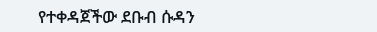የተቀዳጀችው ደቡብ ሱዳን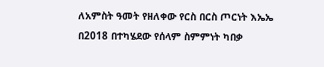ለአምስት ዓመት የዘለቀው የርስ በርስ ጦርነት እኤኤ በ2018 በተካሄደው የሰላም ስምምነት ካበቃ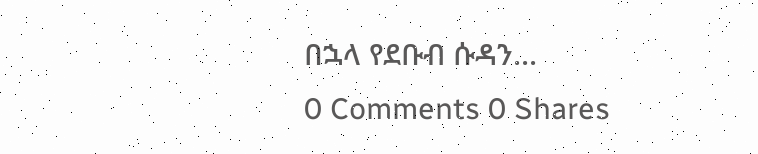በኋላ የደቡብ ሱዳን...
0 Comments 0 Shares